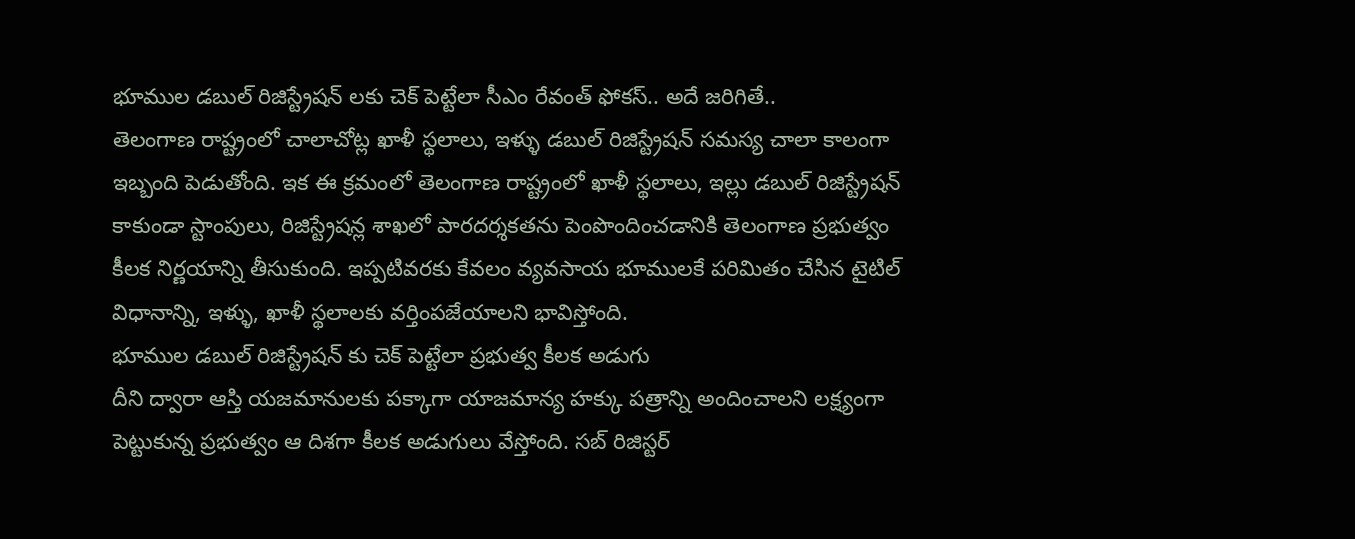భూముల డబుల్ రిజిస్ట్రేషన్ లకు చెక్ పెట్టేలా సీఎం రేవంత్ ఫోకస్.. అదే జరిగితే..
తెలంగాణ రాష్ట్రంలో చాలాచోట్ల ఖాళీ స్థలాలు, ఇళ్ళు డబుల్ రిజిస్ట్రేషన్ సమస్య చాలా కాలంగా ఇబ్బంది పెడుతోంది. ఇక ఈ క్రమంలో తెలంగాణ రాష్ట్రంలో ఖాళీ స్థలాలు, ఇల్లు డబుల్ రిజిస్ట్రేషన్ కాకుండా స్టాంపులు, రిజిస్ట్రేషన్ల శాఖలో పారదర్శకతను పెంపొందించడానికి తెలంగాణ ప్రభుత్వం కీలక నిర్ణయాన్ని తీసుకుంది. ఇప్పటివరకు కేవలం వ్యవసాయ భూములకే పరిమితం చేసిన టైటిల్ విధానాన్ని, ఇళ్ళు, ఖాళీ స్థలాలకు వర్తింపజేయాలని భావిస్తోంది.
భూముల డబుల్ రిజిస్ట్రేషన్ కు చెక్ పెట్టేలా ప్రభుత్వ కీలక అడుగు
దీని ద్వారా ఆస్తి యజమానులకు పక్కాగా యాజమాన్య హక్కు పత్రాన్ని అందించాలని లక్ష్యంగా పెట్టుకున్న ప్రభుత్వం ఆ దిశగా కీలక అడుగులు వేస్తోంది. సబ్ రిజిస్టర్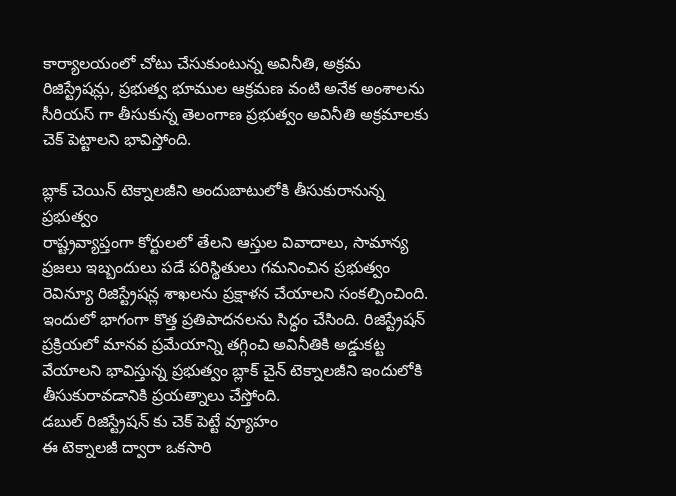కార్యాలయంలో చోటు చేసుకుంటున్న అవినీతి, అక్రమ రిజిస్ట్రేషన్లు, ప్రభుత్వ భూముల ఆక్రమణ వంటి అనేక అంశాలను సీరియస్ గా తీసుకున్న తెలంగాణ ప్రభుత్వం అవినీతి అక్రమాలకు చెక్ పెట్టాలని భావిస్తోంది.

బ్లాక్ చెయిన్ టెక్నాలజీని అందుబాటులోకి తీసుకురానున్న ప్రభుత్వం
రాష్ట్రవ్యాప్తంగా కోర్టులలో తేలని ఆస్తుల వివాదాలు, సామాన్య ప్రజలు ఇబ్బందులు పడే పరిస్థితులు గమనించిన ప్రభుత్వం రెవిన్యూ రిజిస్ట్రేషన్ల శాఖలను ప్రక్షాళన చేయాలని సంకల్పించింది. ఇందులో భాగంగా కొత్త ప్రతిపాదనలను సిద్ధం చేసింది. రిజిస్ట్రేషన్ ప్రక్రియలో మానవ ప్రమేయాన్ని తగ్గించి అవినీతికి అడ్డుకట్ట వేయాలని భావిస్తున్న ప్రభుత్వం బ్లాక్ చైన్ టెక్నాలజీని ఇందులోకి తీసుకురావడానికి ప్రయత్నాలు చేస్తోంది.
డబుల్ రిజిస్ట్రేషన్ కు చెక్ పెట్టే వ్యూహం
ఈ టెక్నాలజీ ద్వారా ఒకసారి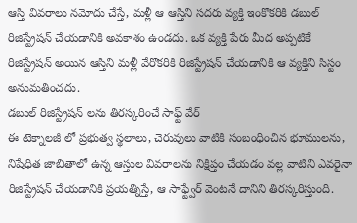ఆస్తి వివరాలు నమోదు చేస్తే, మళ్లీ ఆ ఆస్తిని సదరు వ్యక్తి ఇంకొకరికి డబుల్ రిజిస్ట్రేషన్ చేయడానికి అవకాశం ఉండదు. ఒక వ్యక్తి పేరు మీద అప్పటికే రిజిస్ట్రేషన్ అయిన ఆస్తిని మళ్లీ వేరొకరికి రిజిస్ట్రేషన్ చేయడానికి ఆ వ్యక్తిని సిస్టం అనుమతించదు.
డబుల్ రిజిస్ట్రేషన్ లను తిరస్కరించే సాఫ్ట్ వేర్
ఈ టెక్నాలజీ లో ప్రభుత్వ స్థలాలు, చెరువులు వాటికి సంబంధించిన భూములను, నిషేధిత జాబితాలో ఉన్న ఆస్తుల వివరాలను నిక్షిప్తం చేయడం వల్ల వాటిని ఎవరైనా రిజిస్ట్రేషన్ చేయడానికి ప్రయత్నిస్తే, ఆ సాఫ్ట్వేర్ వెంటనే దానిని తిరస్కరిస్తుంది.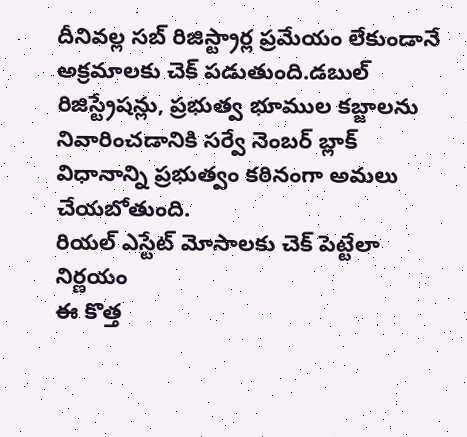దీనివల్ల సబ్ రిజిస్ట్రార్ల ప్రమేయం లేకుండానే అక్రమాలకు చెక్ పడుతుంది.డబుల్ రిజిస్ట్రేషన్లు, ప్రభుత్వ భూముల కబ్జాలను నివారించడానికి సర్వే నెంబర్ బ్లాక్ విధానాన్ని ప్రభుత్వం కఠినంగా అమలు చేయబోతుంది.
రియల్ ఎస్టేట్ మోసాలకు చెక్ పెట్టేలా నిర్ణయం
ఈ కొత్త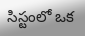సిస్టంలో ఒక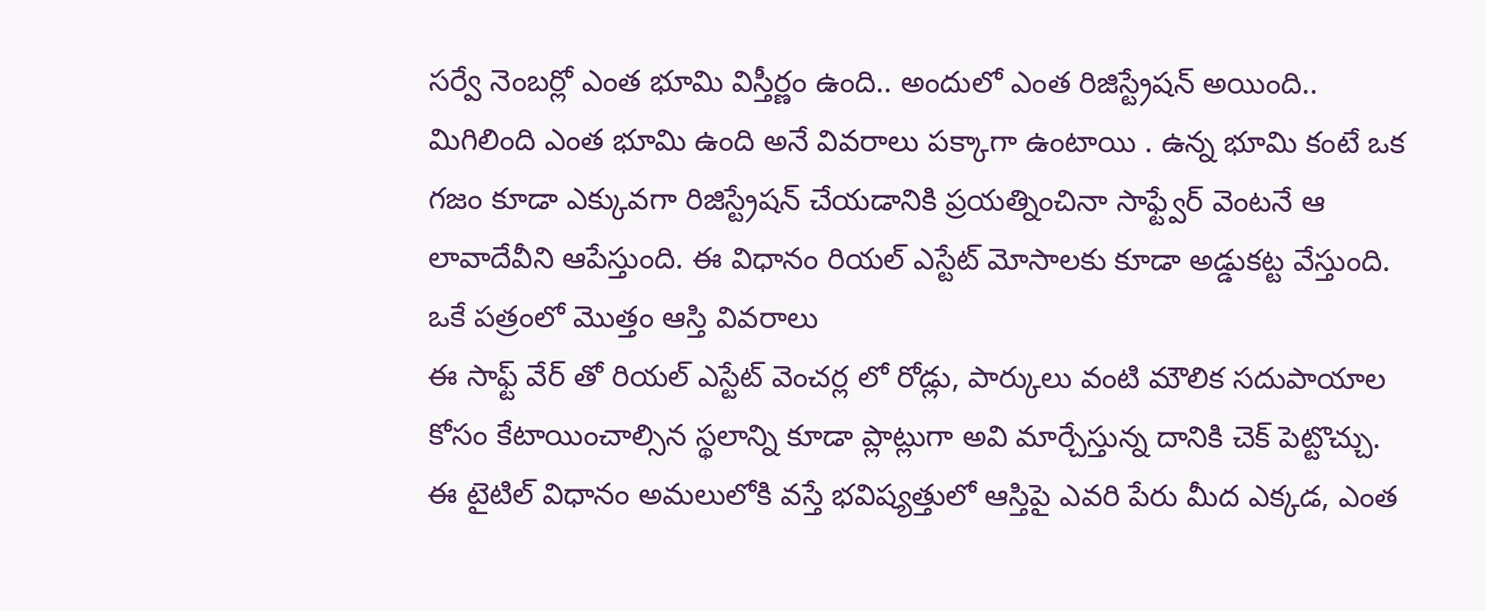సర్వే నెంబర్లో ఎంత భూమి విస్తీర్ణం ఉంది.. అందులో ఎంత రిజిస్ట్రేషన్ అయింది.. మిగిలింది ఎంత భూమి ఉంది అనే వివరాలు పక్కాగా ఉంటాయి . ఉన్న భూమి కంటే ఒక గజం కూడా ఎక్కువగా రిజిస్ట్రేషన్ చేయడానికి ప్రయత్నించినా సాఫ్ట్వేర్ వెంటనే ఆ లావాదేవీని ఆపేస్తుంది. ఈ విధానం రియల్ ఎస్టేట్ మోసాలకు కూడా అడ్డుకట్ట వేస్తుంది.
ఒకే పత్రంలో మొత్తం ఆస్తి వివరాలు
ఈ సాఫ్ట్ వేర్ తో రియల్ ఎస్టేట్ వెంచర్ల లో రోడ్లు, పార్కులు వంటి మౌలిక సదుపాయాల కోసం కేటాయించాల్సిన స్థలాన్ని కూడా ప్లాట్లుగా అవి మార్చేస్తున్న దానికి చెక్ పెట్టొచ్చు. ఈ టైటిల్ విధానం అమలులోకి వస్తే భవిష్యత్తులో ఆస్తిపై ఎవరి పేరు మీద ఎక్కడ, ఎంత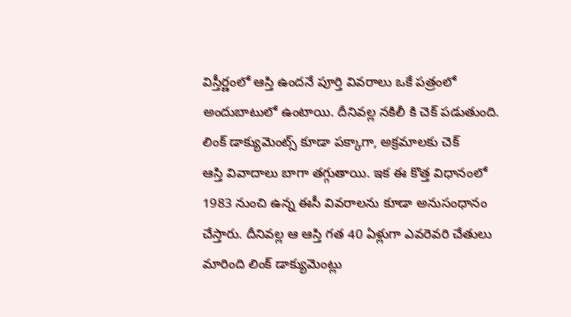విస్తీర్ణంలో ఆస్తి ఉందనే పూర్తి వివరాలు ఒకే పత్రంలో అందుబాటులో ఉంటాయి. దీనివల్ల నకిలీ కి చెక్ పడుతుంది.
లింక్ డాక్యుమెంట్స్ కూడా పక్కాగా, అక్రమాలకు చెక్
ఆస్తి వివాదాలు బాగా తగ్గుతాయి. ఇక ఈ కొత్త విధానంలో 1983 నుంచి ఉన్న ఈసీ వివరాలను కూడా అనుసంధానం చేస్తారు. దీనివల్ల ఆ ఆస్తి గత 40 ఏళ్లుగా ఎవరెవరి చేతులు మారింది లింక్ డాక్యుమెంట్లు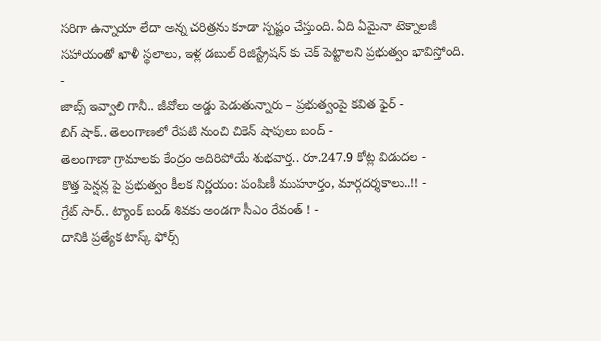సరిగా ఉన్నాయా లేదా అన్న చరిత్రను కూడా స్పష్టం చేస్తుంది. ఏది ఏమైనా టెక్నాలజీ సహాయంతో ఖాళీ స్థలాలు, ఇళ్ల డబుల్ రిజిస్ట్రేషన్ కు చెక్ పెట్టాలని ప్రభుత్వం భావిస్తోంది.
-
జాబ్స్ ఇవ్వాలి గానీ.. జీవోలు అడ్డు పెడుతున్నారు – ప్రభుత్వంపై కవిత ఫైర్ -
బిగ్ షాక్.. తెలంగాణలో రేపటి నుంచి చికెన్ షాపులు బంద్ -
తెలంగాణా గ్రామాలకు కేంద్రం అదిరిపోయే శుభవార్త.. రూ.247.9 కోట్ల విడుదల -
కొత్త పెన్షన్ల పై ప్రభుత్వం కీలక నిర్ణయం: పంపిణీ ముహూర్తం, మార్గదర్శకాలు..!! -
గ్రేట్ సార్.. ట్యాంక్ బండ్ శివకు అండగా సీఎం రేవంత్ ! -
దానికి ప్రత్యేక టాస్క్ ఫోర్స్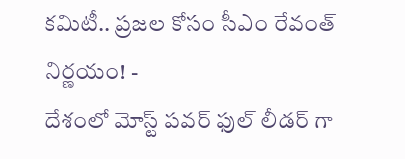కమిటీ.. ప్రజల కోసం సీఎం రేవంత్ నిర్ణయం! -
దేశంలో మోస్ట్ పవర్ ఫుల్ లీడర్ గా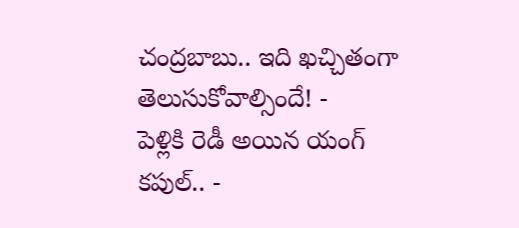చంద్రబాబు.. ఇది ఖచ్చితంగా తెలుసుకోవాల్సిందే! -
పెళ్లికి రెడీ అయిన యంగ్ కపుల్.. -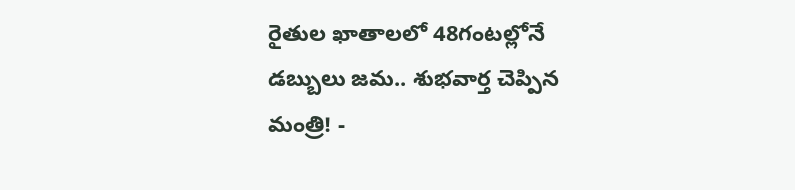రైతుల ఖాతాలలో 48గంటల్లోనే డబ్బులు జమ.. శుభవార్త చెప్పిన మంత్రి! -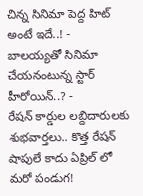చిన్న సినిమా పెద్ద హిట్ అంటే ఇదే..! -
బాలయ్యతో సినిమా చేయనంటున్న స్టార్ హీరోయిన్..? -
రేషన్ కార్డుల లబ్దిదారులకు శుభవార్తలు.. కొత్త రేషన్ షాపులే కాదు ఏప్రిల్ లో మరో పండుగ!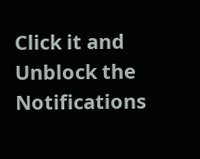Click it and Unblock the Notifications